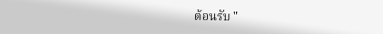ต้อนรับ "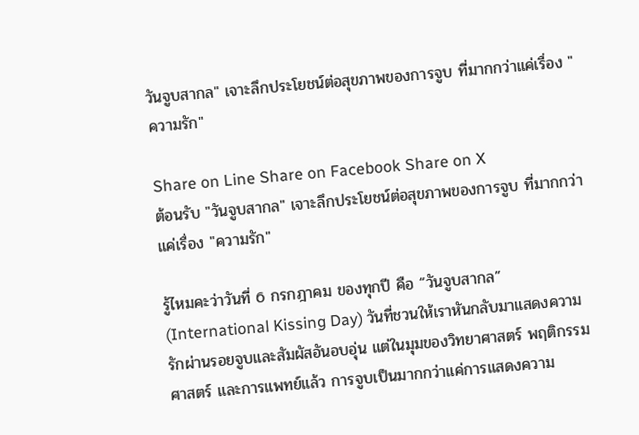วันจูบสากล" เจาะลึกประโยชน์ต่อสุขภาพของการจูบ ที่มากกว่าแค่เรื่อง "ความรัก"

Share on Line Share on Facebook Share on X
ต้อนรับ "วันจูบสากล" เจาะลึกประโยชน์ต่อสุขภาพของการจูบ ที่มากกว่าแค่เรื่อง "ความรัก"

รู้ไหมคะว่าวันที่ 6 กรกฎาคม ของทุกปี คือ “วันจูบสากล” (International Kissing Day) วันที่ชวนให้เราหันกลับมาแสดงความรักผ่านรอยจูบและสัมผัสอันอบอุ่น แต่ในมุมของวิทยาศาสตร์ พฤติกรรมศาสตร์ และการแพทย์แล้ว การจูบเป็นมากกว่าแค่การแสดงความ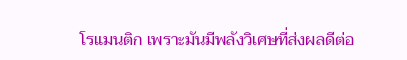โรแมนติก เพราะมันมีพลังวิเศษที่ส่งผลดีต่อ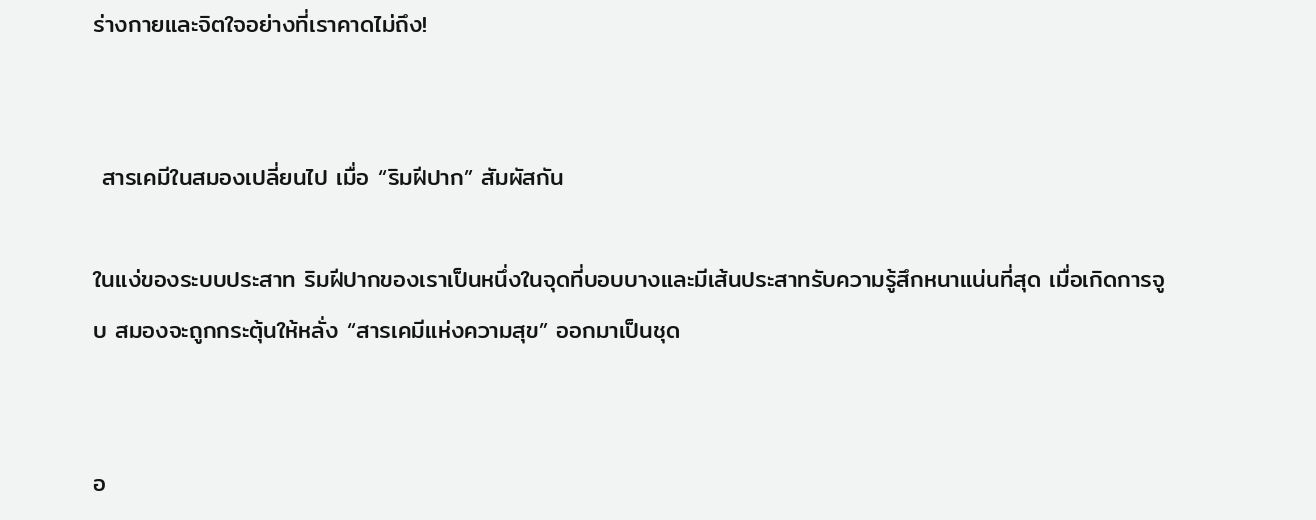ร่างกายและจิตใจอย่างที่เราคาดไม่ถึง!


 สารเคมีในสมองเปลี่ยนไป เมื่อ “ริมฝีปาก” สัมผัสกัน

ในแง่ของระบบประสาท ริมฝีปากของเราเป็นหนึ่งในจุดที่บอบบางและมีเส้นประสาทรับความรู้สึกหนาแน่นที่สุด เมื่อเกิดการจูบ สมองจะถูกกระตุ้นให้หลั่ง “สารเคมีแห่งความสุข” ออกมาเป็นชุด


อ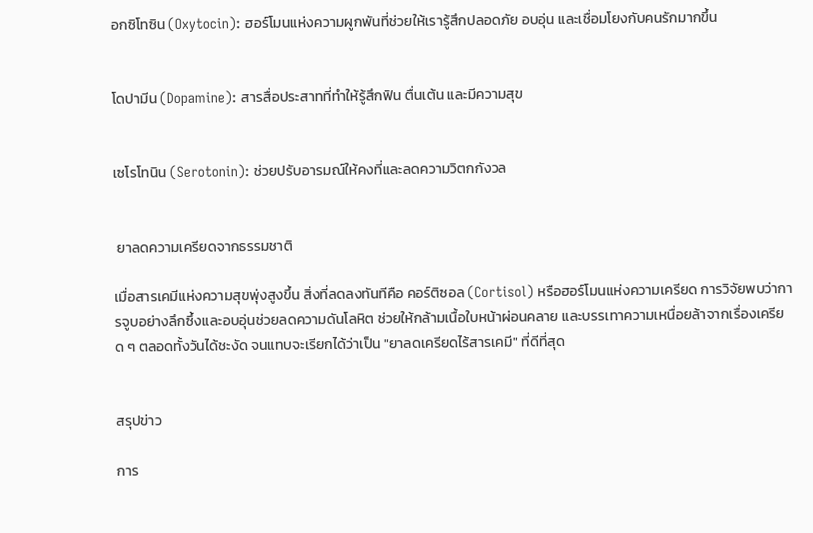อกซิโทซิน (Oxytocin): ฮอร์โมนแห่งความผูกพันที่ช่วยให้เรารู้สึกปลอดภัย อบอุ่น และเชื่อมโยงกับคนรักมากขึ้น


โดปามีน (Dopamine): สารสื่อประสาทที่ทำให้รู้สึกฟิน ตื่นเต้น และมีความสุข


เซโรโทนิน (Serotonin): ช่วยปรับอารมณ์ให้คงที่และลดความวิตกกังวล


 ยาลดความเครียดจากธรรมชาติ

เมื่อสารเคมีแห่งความสุขพุ่งสูงขึ้น สิ่งที่ลดลงทันทีคือ คอร์ติซอล (Cortisol) หรือฮอร์โมนแห่งความเครียด การวิจัยพบว่าการจูบอย่างลึกซึ้งและอบอุ่นช่วยลดความดันโลหิต ช่วยให้กล้ามเนื้อใบหน้าผ่อนคลาย และบรรเทาความเหนื่อยล้าจากเรื่องเครียด ๆ ตลอดทั้งวันได้ชะงัด จนแทบจะเรียกได้ว่าเป็น "ยาลดเครียดไร้สารเคมี" ที่ดีที่สุด


สรุปข่าว

การ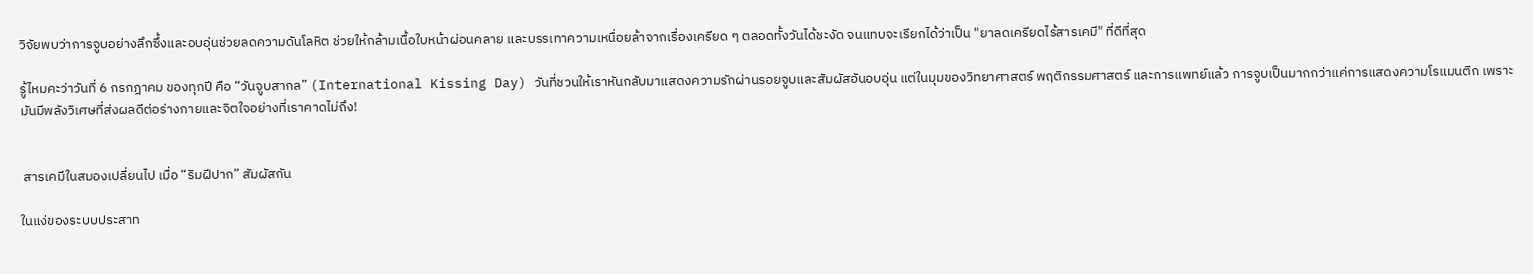วิจัยพบว่าการจูบอย่างลึกซึ้งและอบอุ่นช่วยลดความดันโลหิต ช่วยให้กล้ามเนื้อใบหน้าผ่อนคลาย และบรรเทาความเหนื่อยล้าจากเรื่องเครียด ๆ ตลอดทั้งวันได้ชะงัด จนแทบจะเรียกได้ว่าเป็น "ยาลดเครียดไร้สารเคมี" ที่ดีที่สุด

รู้ไหมคะว่าวันที่ 6 กรกฎาคม ของทุกปี คือ “วันจูบสากล” (International Kissing Day) วันที่ชวนให้เราหันกลับมาแสดงความรักผ่านรอยจูบและสัมผัสอันอบอุ่น แต่ในมุมของวิทยาศาสตร์ พฤติกรรมศาสตร์ และการแพทย์แล้ว การจูบเป็นมากกว่าแค่การแสดงความโรแมนติก เพราะมันมีพลังวิเศษที่ส่งผลดีต่อร่างกายและจิตใจอย่างที่เราคาดไม่ถึง!


 สารเคมีในสมองเปลี่ยนไป เมื่อ “ริมฝีปาก” สัมผัสกัน

ในแง่ของระบบประสาท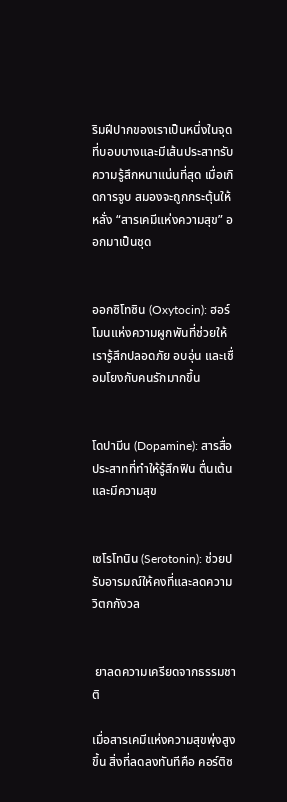ริมฝีปากของเราเป็นหนึ่งในจุดที่บอบบางและมีเส้นประสาทรับความรู้สึกหนาแน่นที่สุด เมื่อเกิดการจูบ สมองจะถูกกระตุ้นให้หลั่ง “สารเคมีแห่งความสุข” ออกมาเป็นชุด


ออกซิโทซิน (Oxytocin): ฮอร์โมนแห่งความผูกพันที่ช่วยให้เรารู้สึกปลอดภัย อบอุ่น และเชื่อมโยงกับคนรักมากขึ้น


โดปามีน (Dopamine): สารสื่อประสาทที่ทำให้รู้สึกฟิน ตื่นเต้น และมีความสุข


เซโรโทนิน (Serotonin): ช่วยปรับอารมณ์ให้คงที่และลดความวิตกกังวล


 ยาลดความเครียดจากธรรมชาติ

เมื่อสารเคมีแห่งความสุขพุ่งสูงขึ้น สิ่งที่ลดลงทันทีคือ คอร์ติซ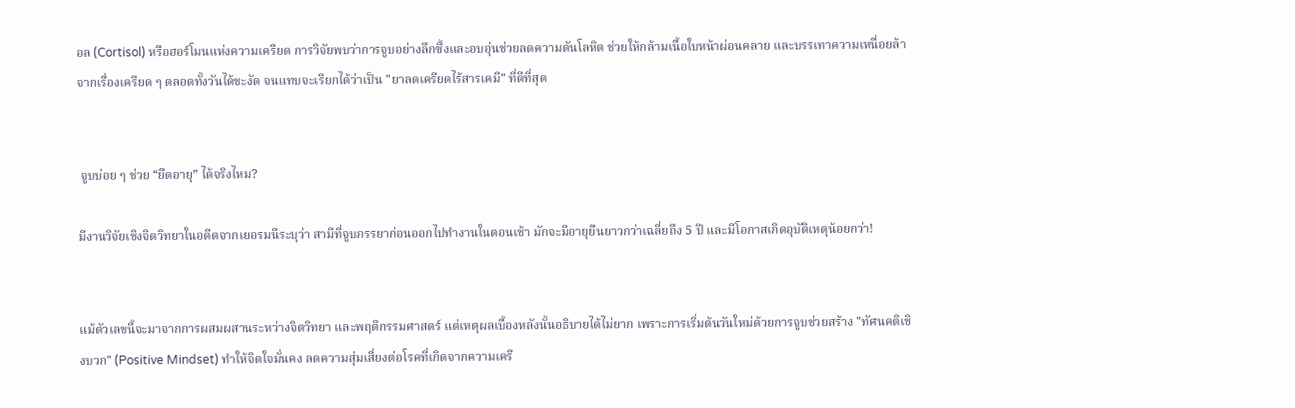อล (Cortisol) หรือฮอร์โมนแห่งความเครียด การวิจัยพบว่าการจูบอย่างลึกซึ้งและอบอุ่นช่วยลดความดันโลหิต ช่วยให้กล้ามเนื้อใบหน้าผ่อนคลาย และบรรเทาความเหนื่อยล้าจากเรื่องเครียด ๆ ตลอดทั้งวันได้ชะงัด จนแทบจะเรียกได้ว่าเป็น "ยาลดเครียดไร้สารเคมี" ที่ดีที่สุด


 จูบบ่อย ๆ ช่วย “ยืดอายุ” ได้จริงไหม?

มีงานวิจัยเชิงจิตวิทยาในอดีตจากเยอรมนีระบุว่า สามีที่จูบภรรยาก่อนออกไปทำงานในตอนเช้า มักจะมีอายุยืนยาวกว่าเฉลี่ยถึง 5 ปี และมีโอกาสเกิดอุบัติเหตุน้อยกว่า!


แม้ตัวเลขนี้จะมาจากการผสมผสานระหว่างจิตวิทยา และพฤติกรรมศาสตร์ แต่เหตุผลเบื้องหลังนั้นอธิบายได้ไม่ยาก เพราะการเริ่มต้นวันใหม่ด้วยการจูบช่วยสร้าง "ทัศนคติเชิงบวก" (Positive Mindset) ทำให้จิตใจมั่นคง ลดความสุ่มเสี่ยงต่อโรคที่เกิดจากความเครี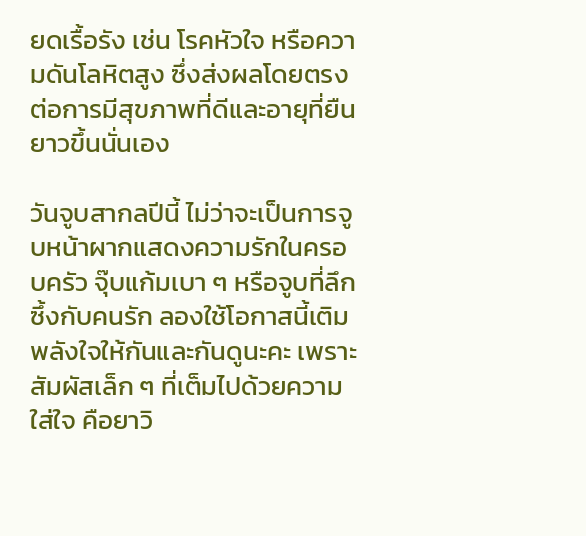ยดเรื้อรัง เช่น โรคหัวใจ หรือความดันโลหิตสูง ซึ่งส่งผลโดยตรงต่อการมีสุขภาพที่ดีและอายุที่ยืนยาวขึ้นนั่นเอง

วันจูบสากลปีนี้ ไม่ว่าจะเป็นการจูบหน้าผากแสดงความรักในครอบครัว จุ๊บแก้มเบา ๆ หรือจูบที่ลึกซึ้งกับคนรัก ลองใช้โอกาสนี้เติมพลังใจให้กันและกันดูนะคะ เพราะสัมผัสเล็ก ๆ ที่เต็มไปด้วยความใส่ใจ คือยาวิ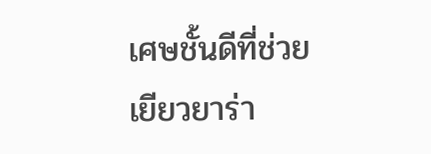เศษชั้นดีที่ช่วยเยียวยาร่า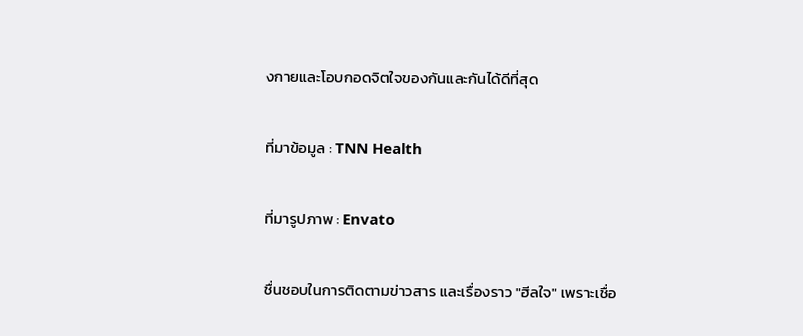งกายและโอบกอดจิตใจของกันและกันได้ดีที่สุด

ที่มาข้อมูล : TNN Health

ที่มารูปภาพ : Envato

ชื่นชอบในการติดตามข่าวสาร และเรื่องราว "ฮีลใจ" เพราะเชื่อ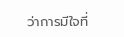ว่าการมีใจที่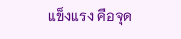แข็งแรง คือจุด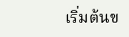เริ่มต้นข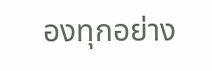องทุกอย่าง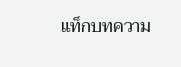แท็กบทความ